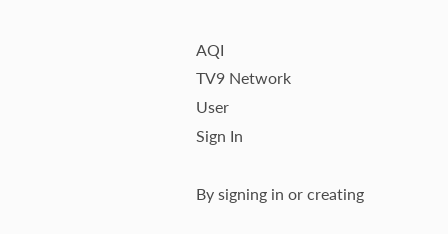AQI
TV9 Network
User
Sign In

By signing in or creating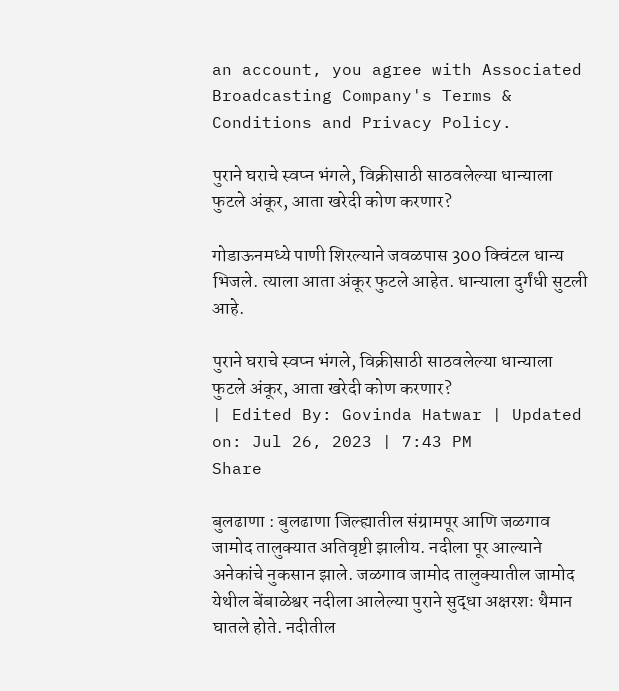an account, you agree with Associated Broadcasting Company's Terms & Conditions and Privacy Policy.

पुराने घराचे स्वप्न भंगले, विक्रीसाठी साठवलेल्या धान्याला फुटले अंकूर, आता खरेदी कोण करणार?

गोडाऊनमध्ये पाणी शिरल्याने जवळपास 300 क्विंटल धान्य भिजले. त्याला आता अंकूर फुटले आहेत. धान्याला दुर्गंधी सुटली आहे.

पुराने घराचे स्वप्न भंगले, विक्रीसाठी साठवलेल्या धान्याला फुटले अंकूर, आता खरेदी कोण करणार?
| Edited By: Govinda Hatwar | Updated on: Jul 26, 2023 | 7:43 PM
Share

बुलढाणा : बुलढाणा जिल्ह्यातील संग्रामपूर आणि जळगाव जामोद तालुक्यात अतिवृष्टी झालीय. नदीला पूर आल्याने अनेकांचे नुकसान झाले. जळगाव जामोद तालुक्यातील जामोद येथील बेंबाळेश्वर नदीला आलेल्या पुराने सुद्धा अक्षरशः थैमान घातले होते. नदीतील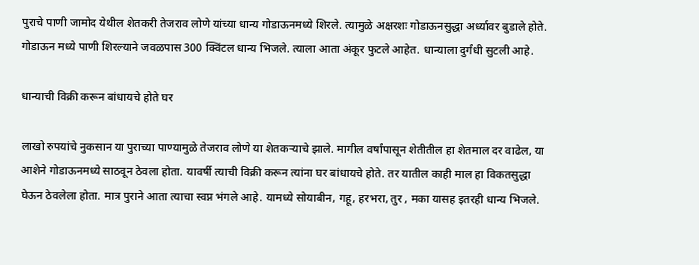पुराचे पाणी जामोद येथील शेतकरी तेजराव लोणे यांच्या धान्य गोडाऊनमध्ये शिरले. त्यामुळे अक्षरशः गोडाऊनसुद्धा अर्ध्यावर बुडाले होते. गोडाऊन मध्ये पाणी शिरल्याने जवळपास 300 क्विंटल धान्य भिजले. त्याला आता अंकूर फुटले आहेत. धान्याला दुर्गंधी सुटली आहे.

धान्याची विक्री करून बांधायचे होते घर

लाखो रुपयांचे नुकसान या पुराच्या पाण्यामुळे तेजराव लोणे या शेतकऱ्याचे झाले. मागील वर्षांपासून शेतीतील हा शेतमाल दर वाढेल, या आशेने गोडाऊनमध्ये साठवून ठेवला होता. यावर्षी त्याची विक्री करून त्यांना घर बांधायचे होते. तर यातील काही माल हा विकतसुद्धा घेऊन ठेवलेला होता. मात्र पुराने आता त्याचा स्वप्न भंगले आहे. यामध्ये सोयाबीन, गहू, हरभरा, तुर , मका यासह इतरही धान्य भिजले.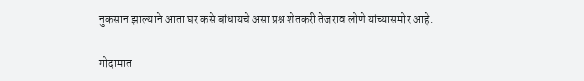नुकसान झाल्याने आता घर कसे बांधायचे असा प्रश्न शेतकरी तेजराव लोणे यांच्यासमोर आहे.

गोदामात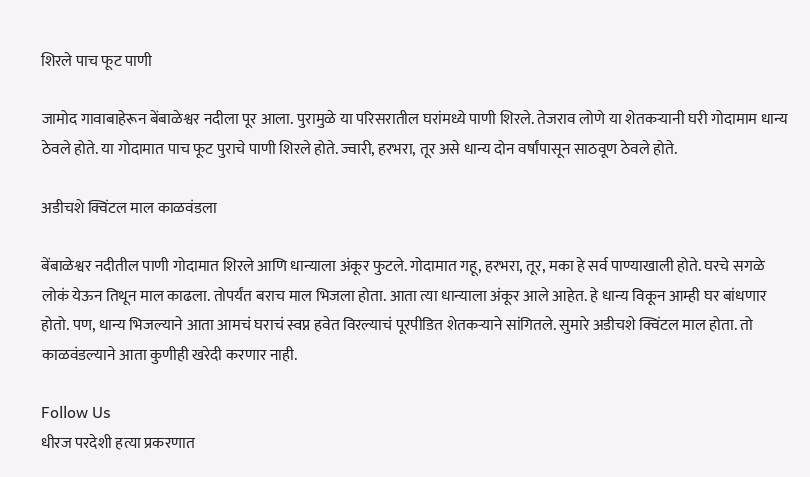शिरले पाच फूट पाणी

जामोद गावाबाहेरून बेंबाळेश्वर नदीला पूर आला. पुरामुळे या परिसरातील घरांमध्ये पाणी शिरले. तेजराव लोणे या शेतकऱ्यानी घरी गोदामाम धान्य ठेवले होते. या गोदामात पाच फूट पुराचे पाणी शिरले होते. ज्वारी, हरभरा, तूर असे धान्य दोन वर्षांपासून साठवूण ठेवले होते.

अडीचशे क्विंटल माल काळवंडला

बेंबाळेश्वर नदीतील पाणी गोदामात शिरले आणि धान्याला अंकूर फुटले. गोदामात गहू, हरभरा, तूर, मका हे सर्व पाण्याखाली होते. घरचे सगळे लोकं येऊन तिथून माल काढला. तोपर्यंत बराच माल भिजला होता. आता त्या धान्याला अंकूर आले आहेत. हे धान्य विकून आम्ही घर बांधणार होतो. पण, धान्य भिजल्याने आता आमचं घराचं स्वप्न हवेत विरल्याचं पूरपीडित शेतकऱ्याने सांगितले. सुमारे अडीचशे क्विंटल माल होता. तो काळवंडल्याने आता कुणीही खरेदी करणार नाही.

Follow Us
धीरज परदेशी हत्या प्रकरणात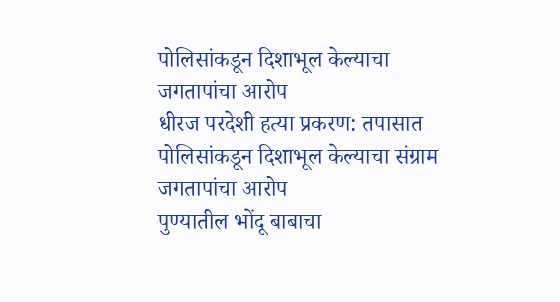पोलिसांकडून दिशाभूल केल्याचा जगतापांचा आरोप
धीरज परदेशी हत्या प्रकरण: तपासात पोलिसांकडून दिशाभूल केल्याचा संग्राम जगतापांचा आरोप
पुण्यातील भोंदू बाबाचा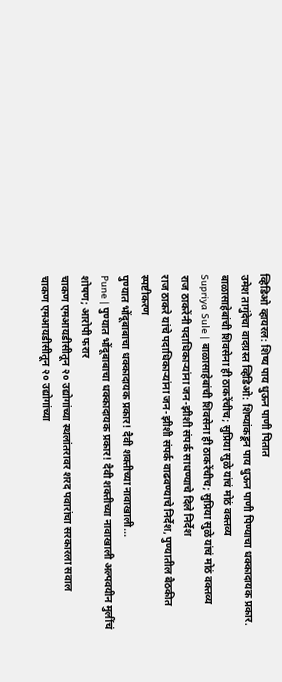व्हिडिओ व्हायरल: शिष्य पाय धुऊन पाणी पितात
उमेश तागुंदेचा वादग्रस्त व्हिडिओ: शिष्यांकडून पाय धुऊन पाणी पिण्याचा धक्कादायक प्रकार.
बाळासाहेबांची शिवसेना ही ठाकरेंचीच; सुप्रिया सुळे यांचं मोठं वक्तव्य
Supriya Sule | बाळासाहेबांची शिवसेना ही ठाकरेंचीच; सुप्रिया सुळे यांचं मोठं वक्तव्य
राज ठाकरेंनी पदाधिकाऱ्यांना जन-झीशी संपर्क साधण्याचे दिले निर्देश
राज ठाकरे यांचे पदाधिकाऱ्यांना जन-झीशी संपर्क वाढवण्याचे निर्देश, पुण्यातील बैठकीत स्पष्टीकरण
पुण्यात भोंदूबाबाचा धक्कादायक प्रकार! दैवी शक्तीच्या नावाखाली...
Pune | पुण्यात भोंदूबाबाचा धक्कादायक प्रकार! दैवी शक्तीच्या नावाखाली अल्पवयीन मुलींचं शोषण; आरोपी फरार
चाकण एमआयडीसीतून २० उद्योगांच्या स्थलांतरावर शरद पवारांचा सरकारला सवाल
चाकण एमआयडीसीतून २० उद्योगांच्या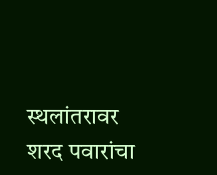स्थलांतरावर शरद पवारांचा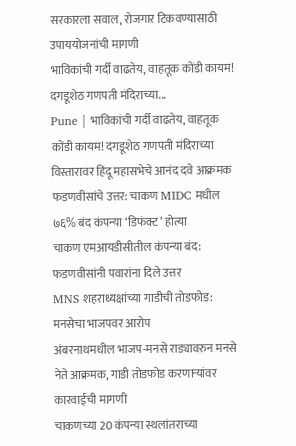सरकारला सवाल, रोजगार टिकवण्यासाठी उपाययोजनांची मागणी
भाविकांची गर्दी वाढतेय, वाहतूक कोंडी कायम! दगडूशेठ गणपती मंदिराच्या...
Pune | भाविकांची गर्दी वाढतेय, वाहतूक कोंडी कायम! दगडूशेठ गणपती मंदिराच्या विस्तारावर हिंदू महासभेचे आनंद दवे आक्रमक
फडणवीसांचे उत्तर: चाकण MIDC मधील ७६% बंद कंपन्या ‘डिफंक्ट’ होत्या
चाकण एमआयडीसीतील कंपन्या बंद: फडणवीसांनी पवारांना दिले उत्तर
MNS शहराध्यक्षांच्या गाडीची तोडफोड: मनसेचा भाजपवर आरोप
अंबरनाथमधील भाजप-मनसे राड्यावरुन मनसे नेते आक्रमक, गाडी तोडफोड करणाऱ्यांवर कारवाईची मागणी
चाकणच्या 20 कंपन्या स्थलांतराच्या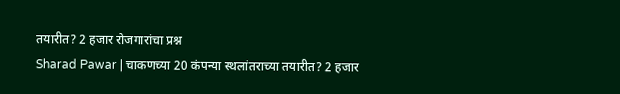तयारीत? 2 हजार रोजगारांचा प्रश्न
Sharad Pawar | चाकणच्या 20 कंपन्या स्थलांतराच्या तयारीत? 2 हजार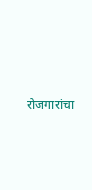रोजगारांचा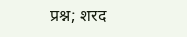प्रश्न; शरद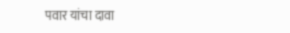पवार यांचा दावा